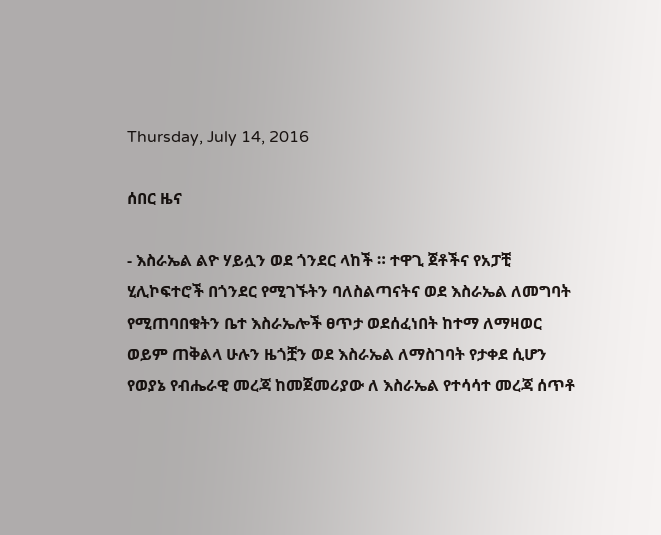Thursday, July 14, 2016

ሰበር ዜና

- እስራኤል ልዮ ሃይሏን ወደ ጎንደር ላከች ። ተዋጊ ጀቶችና የአፓቺ ሂሊኮፍተሮች በጎንደር የሚገኙትን ባለስልጣናትና ወደ እስራኤል ለመግባት የሚጠባበቁትን ቤተ እስራኤሎች ፀጥታ ወደሰፈነበት ከተማ ለማዛወር ወይም ጠቅልላ ሁሉን ዜጎቿን ወደ እስራኤል ለማስገባት የታቀደ ሲሆን የወያኔ የብሔራዊ መረጃ ከመጀመሪያው ለ እስራኤል የተሳሳተ መረጃ ሰጥቶ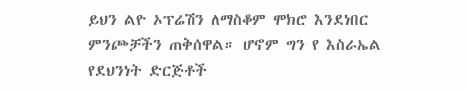ይህን ልዮ ኦፕሬሽን ለማስቆም ሞክሮ እንደነበር ምንጮቻችን ጠቅሰዋል። ሆኖም ግን የ እስራኤል የደህንነት ድርጅቶች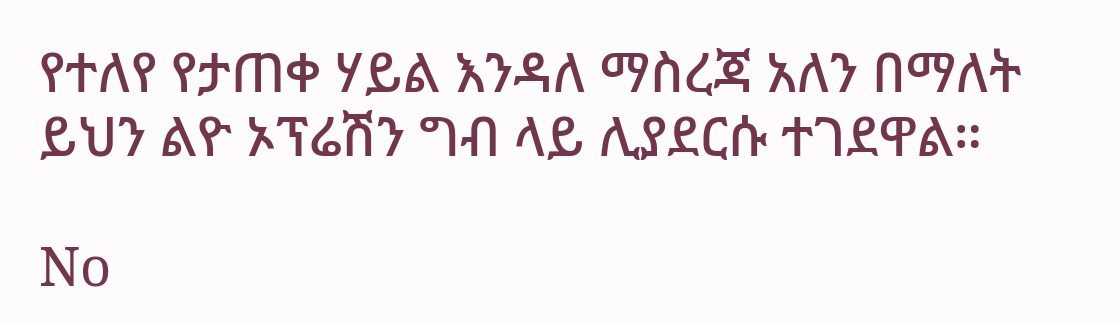የተለየ የታጠቀ ሃይል እንዳለ ማስረጃ አለን በማለት ይህን ልዮ ኦፕሬሽን ግብ ላይ ሊያደርሱ ተገደዋል።

No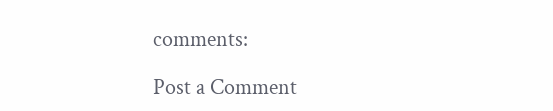comments:

Post a Comment